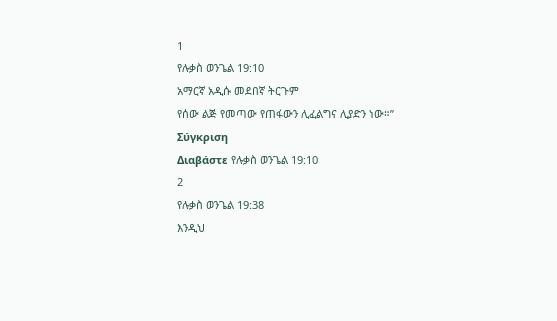1
የሉቃስ ወንጌል 19:10
አማርኛ አዲሱ መደበኛ ትርጉም
የሰው ልጅ የመጣው የጠፋውን ሊፈልግና ሊያድን ነው።”
Σύγκριση
Διαβάστε የሉቃስ ወንጌል 19:10
2
የሉቃስ ወንጌል 19:38
እንዲህ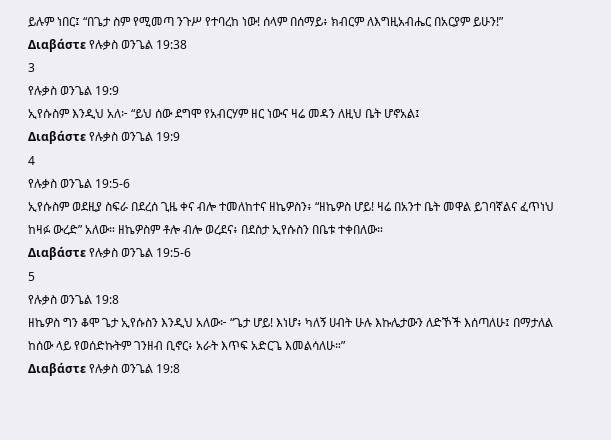ይሉም ነበር፤ “በጌታ ስም የሚመጣ ንጉሥ የተባረከ ነው! ሰላም በሰማይ፥ ክብርም ለእግዚአብሔር በአርያም ይሁን!”
Διαβάστε የሉቃስ ወንጌል 19:38
3
የሉቃስ ወንጌል 19:9
ኢየሱስም እንዲህ አለ፦ “ይህ ሰው ደግሞ የአብርሃም ዘር ነውና ዛሬ መዳን ለዚህ ቤት ሆኖአል፤
Διαβάστε የሉቃስ ወንጌል 19:9
4
የሉቃስ ወንጌል 19:5-6
ኢየሱስም ወደዚያ ስፍራ በደረሰ ጊዜ ቀና ብሎ ተመለከተና ዘኬዎስን፥ “ዘኬዎስ ሆይ! ዛሬ በአንተ ቤት መዋል ይገባኛልና ፈጥነህ ከዛፉ ውረድ” አለው። ዘኬዎስም ቶሎ ብሎ ወረደና፥ በደስታ ኢየሱስን በቤቱ ተቀበለው።
Διαβάστε የሉቃስ ወንጌል 19:5-6
5
የሉቃስ ወንጌል 19:8
ዘኬዎስ ግን ቆሞ ጌታ ኢየሱስን እንዲህ አለው፦ “ጌታ ሆይ! እነሆ፥ ካለኝ ሀብት ሁሉ እኩሌታውን ለድኾች እሰጣለሁ፤ በማታለል ከሰው ላይ የወሰድኩትም ገንዘብ ቢኖር፥ አራት እጥፍ አድርጌ እመልሳለሁ።”
Διαβάστε የሉቃስ ወንጌል 19:8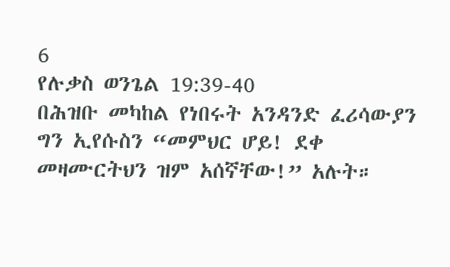6
የሉቃስ ወንጌል 19:39-40
በሕዝቡ መካከል የነበሩት አንዳንድ ፈሪሳውያን ግን ኢየሱስን “መምህር ሆይ! ደቀ መዛሙርትህን ዝም አሰኛቸው!” አሉት።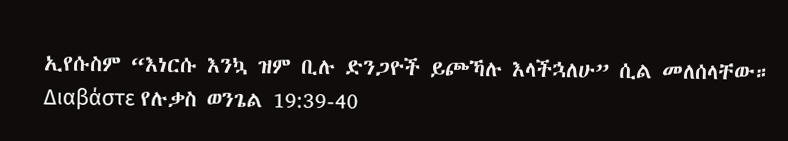ኢየሱስም “እነርሱ እንኳ ዝም ቢሉ ድንጋዮች ይጮኻሉ እላችኋለሁ” ሲል መለሰላቸው።
Διαβάστε የሉቃስ ወንጌል 19:39-40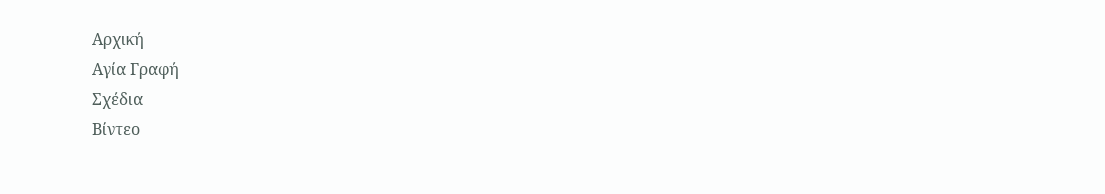Αρχική
Αγία Γραφή
Σχέδια
Βίντεο